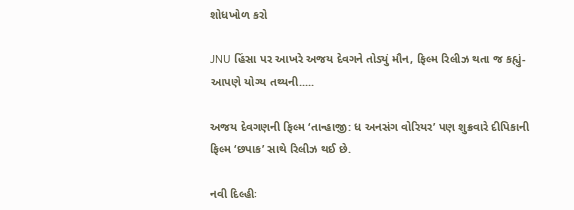શોધખોળ કરો

JNU હિંસા પર આખરે અજય દેવગને તોડ્યું મૌન, ફિલ્મ રિલીઝ થતા જ કહ્યું- આપણે યોગ્ય તથ્યની.....

અજય દેવગણની ફિલ્મ ‘તાન્હાજી: ધ અનસંગ વોરિયર’ પણ શુક્રવારે દીપિકાની ફિલ્મ ‘છપાક’ સાથે રિલીઝ થઈ છે.

નવી દિલ્હીઃ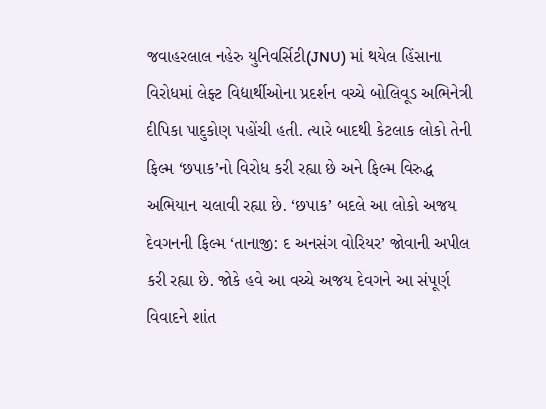જવાહરલાલ નહેરુ યુનિવર્સિટી(JNU) માં થયેલ હિંસાના વિરોધમાં લેફ્ટ વિદ્યાર્થીઓના પ્રદર્શન વચ્ચે બોલિવૂડ અભિનેત્રી દીપિકા પાદુકોણ પહોંચી હતી. ત્યારે બાદથી કેટલાક લોકો તેની ફિલ્મ ‘છપાક’નો વિરોધ કરી રહ્યા છે અને ફિલ્મ વિરુદ્ધ અભિયાન ચલાવી રહ્યા છે. ‘છપાક’ બદલે આ લોકો અજય દેવગનની ફિલ્મ ‘તાનાજી: દ અનસંગ વોરિયર’ જોવાની અપીલ કરી રહ્યા છે. જોકે હવે આ વચ્ચે અજય દેવગને આ સંપૂર્ણ વિવાદને શાંત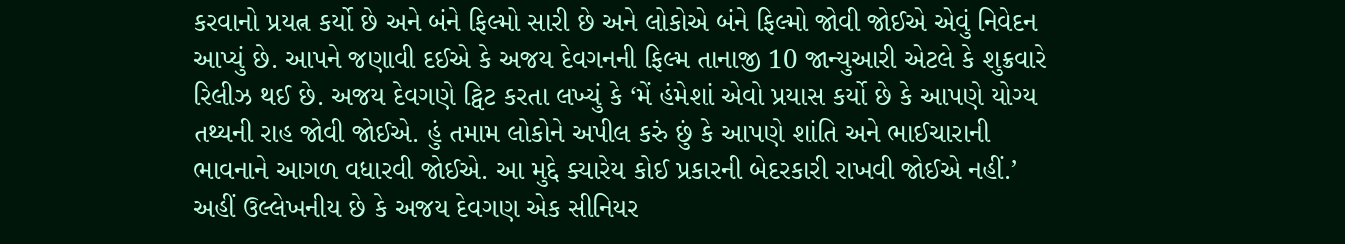કરવાનો પ્રયત્ન કર્યો છે અને બંને ફિલ્મો સારી છે અને લોકોએ બંને ફિલ્મો જોવી જોઈએ એવું નિવેદન આપ્યું છે. આપને જણાવી દઈએ કે અજય દેવગનની ફિલ્મ તાનાજી 10 જાન્યુઆરી એટલે કે શુક્રવારે રિલીઝ થઈ છે. અજય દેવગણે ટ્વિટ કરતા લખ્યું કે ‘મેં હંમેશાં એવો પ્રયાસ કર્યો છે કે આપણે યોગ્ય તથ્યની રાહ જોવી જોઈએ. હું તમામ લોકોને અપીલ કરું છું કે આપણે શાંતિ અને ભાઈચારાની ભાવનાને આગળ વધારવી જોઈએ. આ મુદ્દે ક્યારેય કોઈ પ્રકારની બેદરકારી રાખવી જોઈએ નહીં.’ અહીં ઉલ્લેખનીય છે કે અજય દેવગણ એક સીનિયર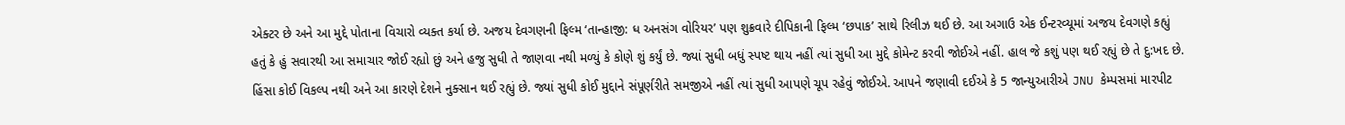એક્ટર છે અને આ મુદ્દે પોતાના વિચારો વ્યક્ત કર્યા છે. અજય દેવગણની ફિલ્મ ‘તાન્હાજી: ધ અનસંગ વોરિયર’ પણ શુક્રવારે દીપિકાની ફિલ્મ ‘છપાક’ સાથે રિલીઝ થઈ છે. આ અગાઉ એક ઈન્ટરવ્યૂમાં અજય દેવગણે કહ્યું હતું કે હું સવારથી આ સમાચાર જોઈ રહ્યો છું અને હજુ સુધી તે જાણવા નથી મળ્યું કે કોણે શું કર્યું છે. જ્યાં સુધી બધું સ્પષ્ટ થાય નહીં ત્યાં સુધી આ મુદ્દે કોમેન્ટ કરવી જોઈએ નહીં. હાલ જે કશું પણ થઈ રહ્યું છે તે દુ:ખદ છે. હિંસા કોઈ વિકલ્પ નથી અને આ કારણે દેશને નુક્સાન થઈ રહ્યું છે. જ્યાં સુધી કોઈ મુદ્દાને સંપૂર્ણરીતે સમજીએ નહીં ત્યાં સુધી આપણે ચૂપ રહેવું જોઈએ. આપને જણાવી દઈએ કે 5 જાન્યુઆરીએ JNU કેમ્પસમાં મારપીટ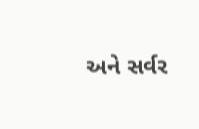અને સર્વર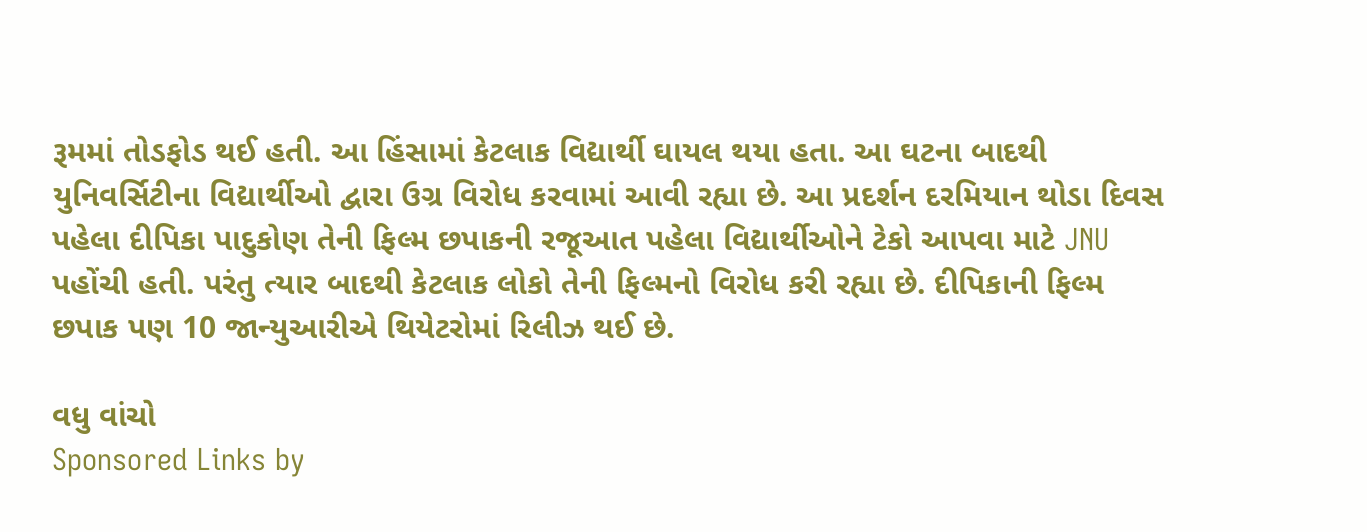રૂમમાં તોડફોડ થઈ હતી. આ હિંસામાં કેટલાક વિદ્યાર્થી ઘાયલ થયા હતા. આ ઘટના બાદથી યુનિવર્સિટીના વિદ્યાર્થીઓ દ્વારા ઉગ્ર વિરોધ કરવામાં આવી રહ્યા છે. આ પ્રદર્શન દરમિયાન થોડા દિવસ પહેલા દીપિકા પાદુકોણ તેની ફિલ્મ છપાકની રજૂઆત પહેલા વિદ્યાર્થીઓને ટેકો આપવા માટે JNU પહોંચી હતી. પરંતુ ત્યાર બાદથી કેટલાક લોકો તેની ફિલ્મનો વિરોધ કરી રહ્યા છે. દીપિકાની ફિલ્મ છપાક પણ 10 જાન્યુઆરીએ થિયેટરોમાં રિલીઝ થઈ છે.

વધુ વાંચો
Sponsored Links by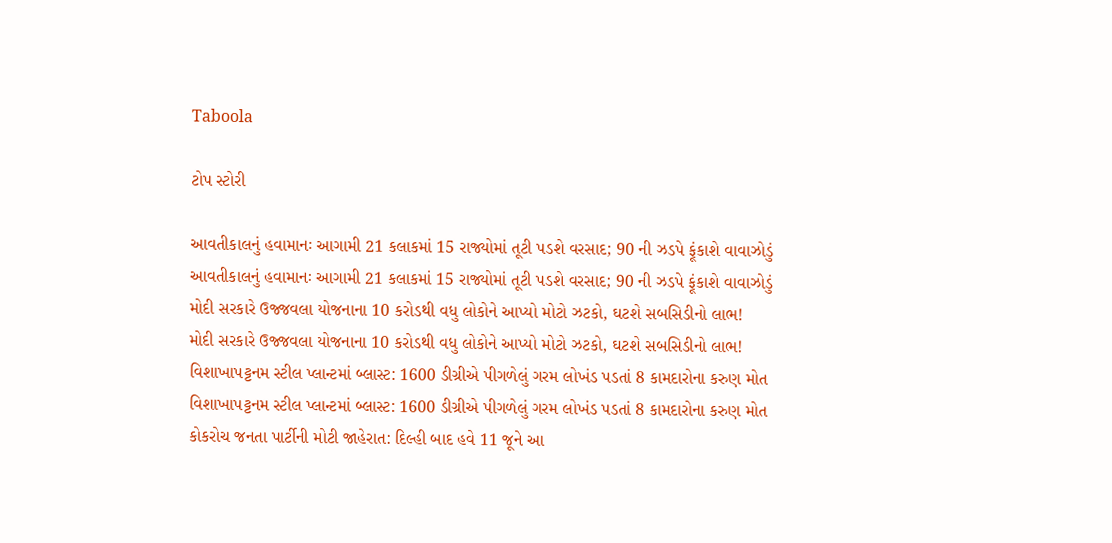Taboola

ટોપ સ્ટોરી

આવતીકાલનું હવામાનઃ આગામી 21 કલાકમાં 15 રાજ્યોમાં તૂટી પડશે વરસાદ; 90 ની ઝડપે ફૂંકાશે વાવાઝોડું
આવતીકાલનું હવામાનઃ આગામી 21 કલાકમાં 15 રાજ્યોમાં તૂટી પડશે વરસાદ; 90 ની ઝડપે ફૂંકાશે વાવાઝોડું
મોદી સરકારે ઉજ્જવલા યોજનાના 10 કરોડથી વધુ લોકોને આપ્યો મોટો ઝટકો, ઘટશે સબસિડીનો લાભ!
મોદી સરકારે ઉજ્જવલા યોજનાના 10 કરોડથી વધુ લોકોને આપ્યો મોટો ઝટકો, ઘટશે સબસિડીનો લાભ!
વિશાખાપટ્ટનમ સ્ટીલ પ્લાન્ટમાં બ્લાસ્ટ: 1600 ડીગ્રીએ પીગળેલું ગરમ લોખંડ પડતાં 8 કામદારોના કરુણ મોત
વિશાખાપટ્ટનમ સ્ટીલ પ્લાન્ટમાં બ્લાસ્ટ: 1600 ડીગ્રીએ પીગળેલું ગરમ લોખંડ પડતાં 8 કામદારોના કરુણ મોત
કોકરોચ જનતા પાર્ટીની મોટી જાહેરાત: દિલ્હી બાદ હવે 11 જૂને આ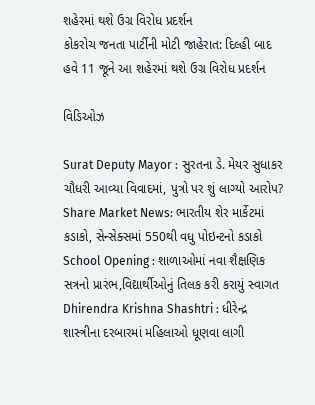શહેરમાં થશે ઉગ્ર વિરોધ પ્રદર્શન
કોકરોચ જનતા પાર્ટીની મોટી જાહેરાત: દિલ્હી બાદ હવે 11 જૂને આ શહેરમાં થશે ઉગ્ર વિરોધ પ્રદર્શન

વિડિઓઝ

Surat Deputy Mayor : સુરતના ડે. મેયર સુધાકર ચૌધરી આવ્યા વિવાદમાં, પુત્રો પર શું લાગ્યો આરોપ?
Share Market News: ભારતીય શેર માર્કેટમાં કડાકો, સેન્સેક્સમાં 550થી વધુ પોઇન્ટનો કડાકો
School Opening : શાળાઓમાં નવા શૈક્ષણિક સત્રનો પ્રારંભ,વિદ્યાર્થીઓનું તિલક કરી કરાયું સ્વાગત
Dhirendra Krishna Shashtri : ધીરેન્દ્ર શાસ્ત્રીના દરબારમાં મહિલાઓ ધૂણવા લાગી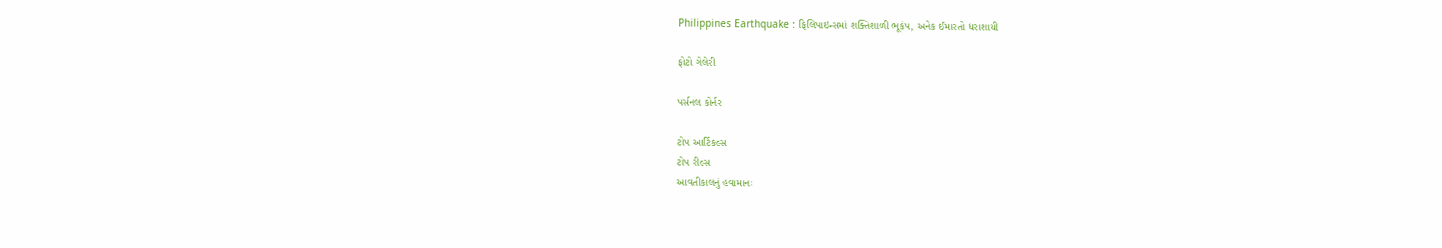Philippines Earthquake : ફિલિપાઇન્સમાં શક્તિશાળી ભૂકંપ, અનેક ઈમારતો ધરાશાયી

ફોટો ગેલેરી

પર્સનલ કોર્નર

ટોપ આર્ટિકલ્સ
ટોપ રીલ્સ
આવતીકાલનું હવામાનઃ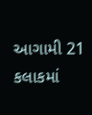આગામી 21 કલાકમાં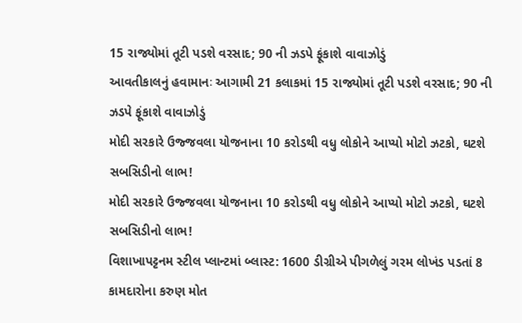15 રાજ્યોમાં તૂટી પડશે વરસાદ; 90 ની ઝડપે ફૂંકાશે વાવાઝોડું
આવતીકાલનું હવામાનઃ આગામી 21 કલાકમાં 15 રાજ્યોમાં તૂટી પડશે વરસાદ; 90 ની ઝડપે ફૂંકાશે વાવાઝોડું
મોદી સરકારે ઉજ્જવલા યોજનાના 10 કરોડથી વધુ લોકોને આપ્યો મોટો ઝટકો, ઘટશે સબસિડીનો લાભ!
મોદી સરકારે ઉજ્જવલા યોજનાના 10 કરોડથી વધુ લોકોને આપ્યો મોટો ઝટકો, ઘટશે સબસિડીનો લાભ!
વિશાખાપટ્ટનમ સ્ટીલ પ્લાન્ટમાં બ્લાસ્ટ: 1600 ડીગ્રીએ પીગળેલું ગરમ લોખંડ પડતાં 8 કામદારોના કરુણ મોત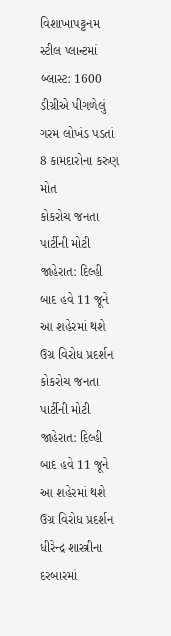વિશાખાપટ્ટનમ સ્ટીલ પ્લાન્ટમાં બ્લાસ્ટ: 1600 ડીગ્રીએ પીગળેલું ગરમ લોખંડ પડતાં 8 કામદારોના કરુણ મોત
કોકરોચ જનતા પાર્ટીની મોટી જાહેરાત: દિલ્હી બાદ હવે 11 જૂને આ શહેરમાં થશે ઉગ્ર વિરોધ પ્રદર્શન
કોકરોચ જનતા પાર્ટીની મોટી જાહેરાત: દિલ્હી બાદ હવે 11 જૂને આ શહેરમાં થશે ઉગ્ર વિરોધ પ્રદર્શન
ધીરેન્દ્ર શાસ્ત્રીના દરબારમાં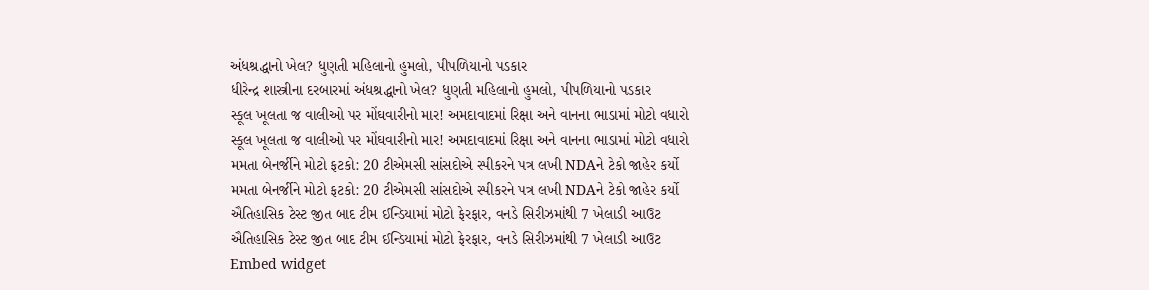અંધશ્રદ્ધાનો ખેલ? ધુણતી મહિલાનો હુમલો, પીપળિયાનો પડકાર
ધીરેન્દ્ર શાસ્ત્રીના દરબારમાં અંધશ્રદ્ધાનો ખેલ? ધુણતી મહિલાનો હુમલો, પીપળિયાનો પડકાર
સ્કૂલ ખૂલતા જ વાલીઓ પર મોંઘવારીનો માર! અમદાવાદમાં રિક્ષા અને વાનના ભાડામાં મોટો વધારો
સ્કૂલ ખૂલતા જ વાલીઓ પર મોંઘવારીનો માર! અમદાવાદમાં રિક્ષા અને વાનના ભાડામાં મોટો વધારો
મમતા બેનર્જીને મોટો ફટકો: 20 ટીએમસી સાંસદોએ સ્પીકરને પત્ર લખી NDAને ટેકો જાહેર કર્યો
મમતા બેનર્જીને મોટો ફટકો: 20 ટીએમસી સાંસદોએ સ્પીકરને પત્ર લખી NDAને ટેકો જાહેર કર્યો
ઐતિહાસિક ટેસ્ટ જીત બાદ ટીમ ઈન્ડિયામાં મોટો ફેરફાર, વનડે સિરીઝમાંથી 7 ખેલાડી આઉટ
ઐતિહાસિક ટેસ્ટ જીત બાદ ટીમ ઈન્ડિયામાં મોટો ફેરફાર, વનડે સિરીઝમાંથી 7 ખેલાડી આઉટ
Embed widget